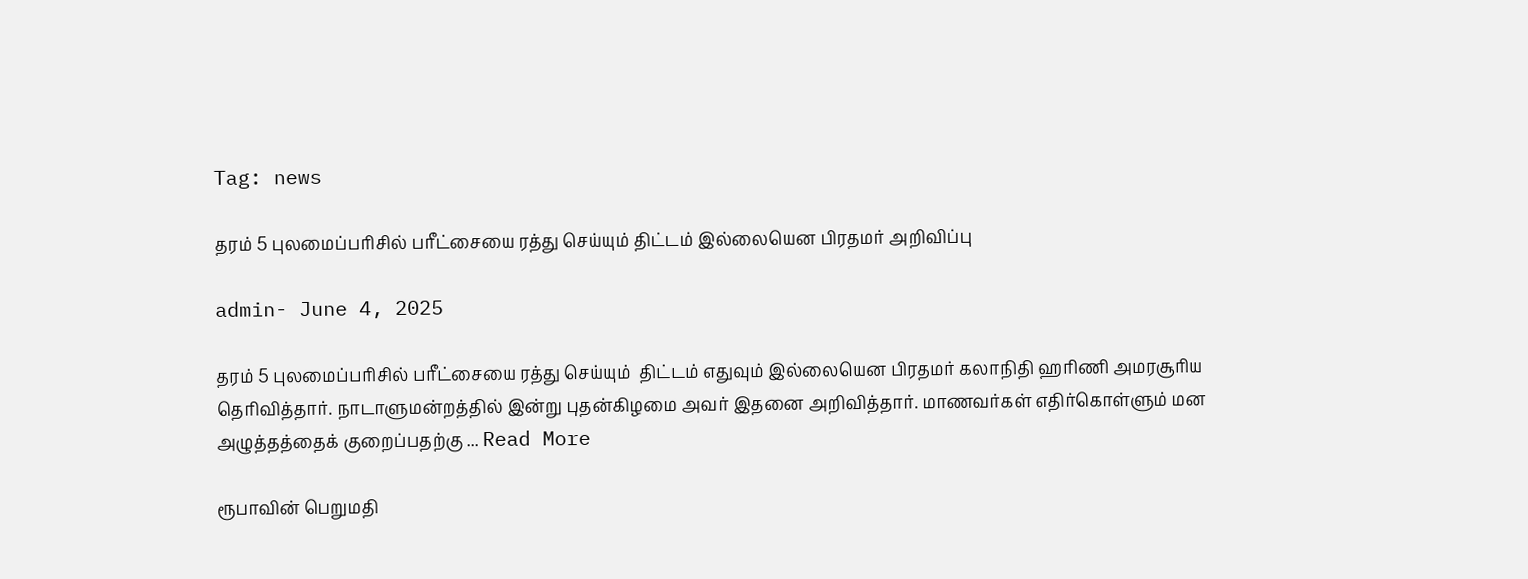Tag: news

தரம் 5 புலமைப்பரிசில் பரீட்சையை ரத்து செய்யும் திட்டம் இல்லையென பிரதமர் அறிவிப்பு

admin- June 4, 2025

தரம் 5 புலமைப்பரிசில் பரீட்சையை ரத்து செய்யும்  திட்டம் எதுவும் இல்லையென பிரதமர் கலாநிதி ஹரிணி அமரசூரிய தெரிவித்தார். நாடாளுமன்றத்தில் இன்று புதன்கிழமை அவர் இதனை அறிவித்தார். மாணவர்கள் எதிர்கொள்ளும் மன அழுத்தத்தைக் குறைப்பதற்கு ... Read More

ரூபாவின் பெறுமதி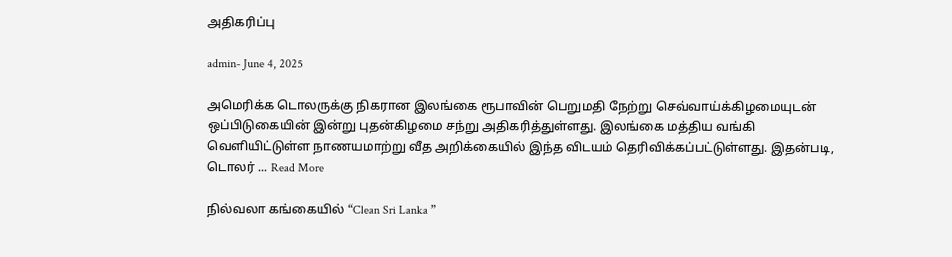அதிகரிப்பு

admin- June 4, 2025

அமெரிக்க டொலருக்கு நிகரான இலங்கை ரூபாவின் பெறுமதி நேற்று செவ்வாய்க்கிழமையுடன் ஒப்பிடுகையின் இன்று புதன்கிழமை சந்று அதிகரித்துள்ளது. இலங்கை மத்திய வங்கி வெளியிட்டுள்ள நாணயமாற்று வீத அறிக்கையில் இந்த விடயம் தெரிவிக்கப்பட்டுள்ளது. இதன்படி, டொலர் ... Read More

நில்வலா கங்கையில் “Clean Sri Lanka ”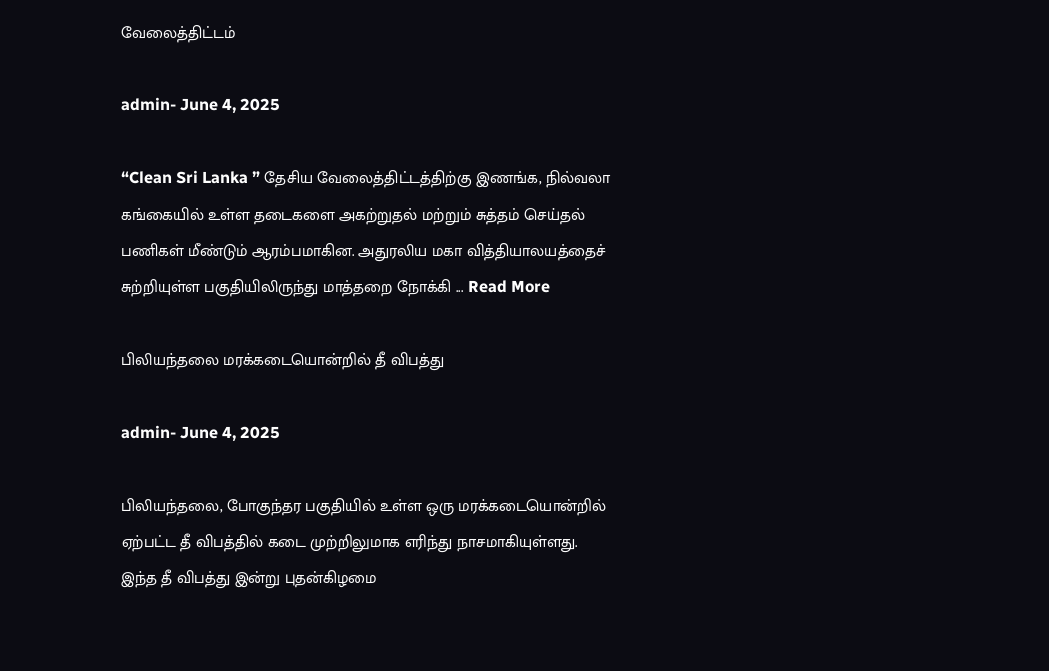வேலைத்திட்டம்

admin- June 4, 2025

“Clean Sri Lanka ” தேசிய வேலைத்திட்டத்திற்கு இணங்க, நில்வலா கங்கையில் உள்ள தடைகளை அகற்றுதல் மற்றும் சுத்தம் செய்தல் பணிகள் மீண்டும் ஆரம்பமாகின. அதுரலிய மகா வித்தியாலயத்தைச் சுற்றியுள்ள பகுதியிலிருந்து மாத்தறை நோக்கி ... Read More

பிலியந்தலை மரக்கடையொன்றில் தீ விபத்து

admin- June 4, 2025

பிலியந்தலை, போகுந்தர பகுதியில் உள்ள ஒரு மரக்கடையொன்றில் ஏற்பட்ட தீ விபத்தில் கடை முற்றிலுமாக எரிந்து நாசமாகியுள்ளது. இந்த தீ விபத்து இன்று புதன்கிழமை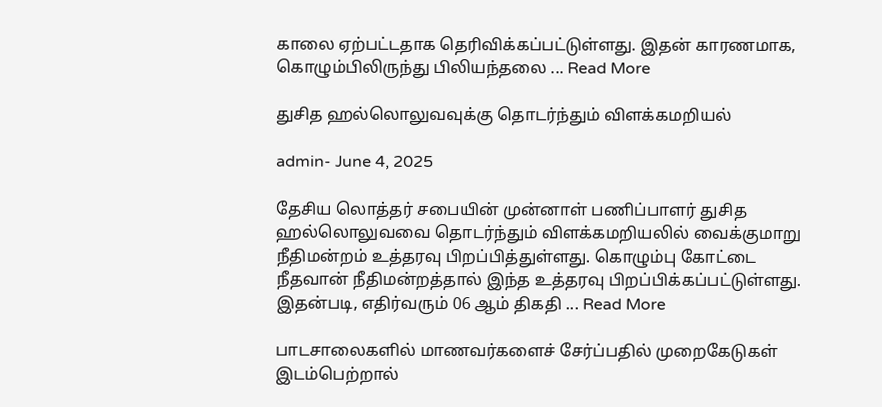காலை ஏற்பட்டதாக தெரிவிக்கப்பட்டுள்ளது. இதன் காரணமாக, கொழும்பிலிருந்து பிலியந்தலை ... Read More

துசித ஹல்லொலுவவுக்கு தொடர்ந்தும் விளக்கமறியல்

admin- June 4, 2025

தேசிய லொத்தர் சபையின் முன்னாள் பணிப்பாளர் துசித ஹல்லொலுவவை தொடர்ந்தும் விளக்கமறியலில் வைக்குமாறு நீதிமன்றம் உத்தரவு பிறப்பித்துள்ளது. கொழும்பு கோட்டை நீதவான் நீதிமன்றத்தால் இந்த உத்தரவு பிறப்பிக்கப்பட்டுள்ளது. இதன்படி, எதிர்வரும் 06 ஆம் திகதி ... Read More

பாடசாலைகளில் மாணவர்களைச் சேர்ப்பதில் முறைகேடுகள் இடம்பெற்றால்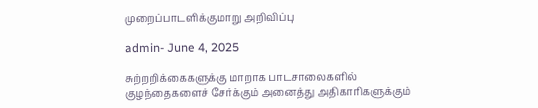முறைப்பாடளிக்குமாறு அறிவிப்பு

admin- June 4, 2025

சுற்றறிக்கைகளுக்கு மாறாக பாடசாலைகளில் குழந்தைகளைச் சேர்க்கும் அனைத்து அதிகாரிகளுக்கும்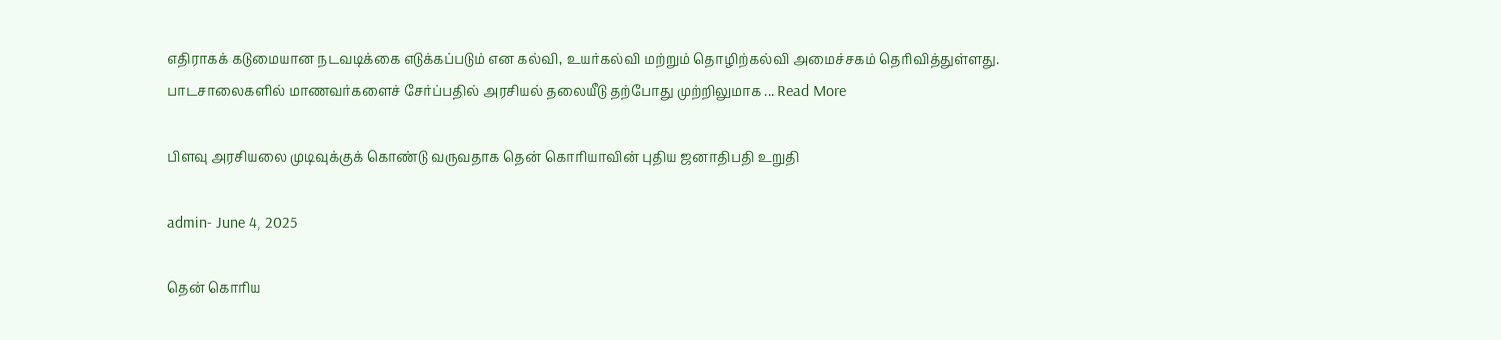எதிராகக் கடுமையான நடவடிக்கை எடுக்கப்படும் என கல்வி, உயர்கல்வி மற்றும் தொழிற்கல்வி அமைச்சகம் தெரிவித்துள்ளது. பாடசாலைகளில் மாணவர்களைச் சேர்ப்பதில் அரசியல் தலையீடு தற்போது முற்றிலுமாக ... Read More

பிளவு அரசியலை முடிவுக்குக் கொண்டு வருவதாக தென் கொரியாவின் புதிய ஜனாதிபதி உறுதி

admin- June 4, 2025

தென் கொரிய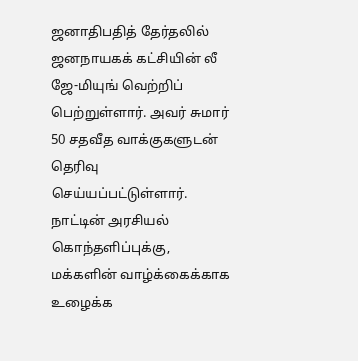ஜனாதிபதித் தேர்தலில் ஜனநாயகக் கட்சியின் லீ ஜே-மியுங் வெற்றிப் பெற்றுள்ளார். அவர் சுமார் 50 சதவீத வாக்குகளுடன் தெரிவு செய்யப்பட்டுள்ளார். நாட்டின் அரசியல் கொந்தளிப்புக்கு, மக்களின் வாழ்க்கைக்காக உழைக்க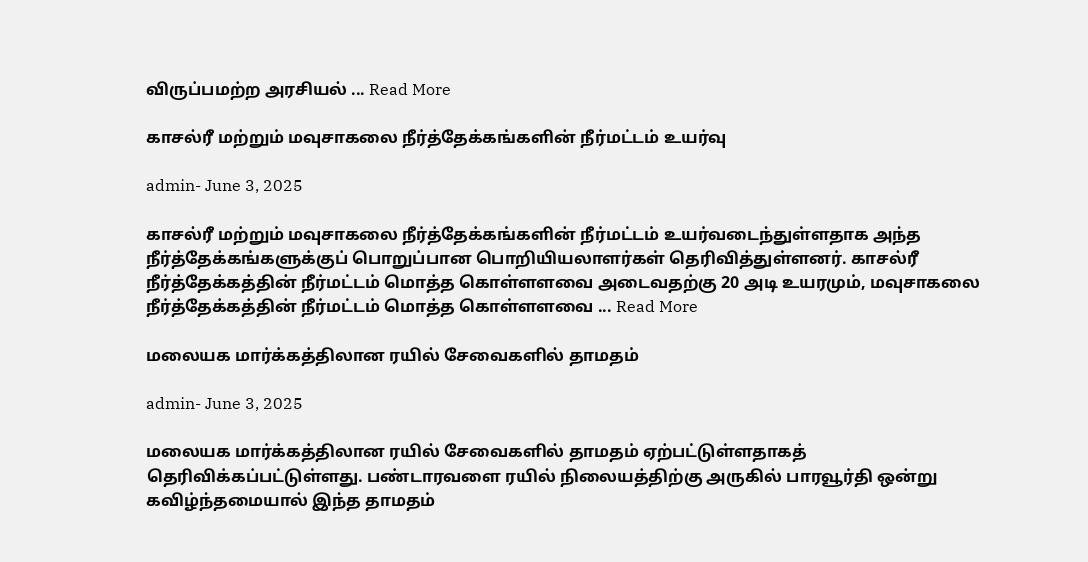விருப்பமற்ற அரசியல் ... Read More

காசல்ரீ மற்றும் மவுசாகலை நீர்த்தேக்கங்களின் நீர்மட்டம் உயர்வு

admin- June 3, 2025

காசல்ரீ மற்றும் மவுசாகலை நீர்த்தேக்கங்களின் நீர்மட்டம் உயர்வடைந்துள்ளதாக அந்த நீர்த்தேக்கங்களுக்குப் பொறுப்பான பொறியியலாளர்கள் தெரிவித்துள்ளனர். காசல்ரீ நீர்த்தேக்கத்தின் நீர்மட்டம் மொத்த கொள்ளளவை அடைவதற்கு 20 அடி உயரமும், மவுசாகலை நீர்த்தேக்கத்தின் நீர்மட்டம் மொத்த கொள்ளளவை ... Read More

மலையக மார்க்கத்திலான ரயில் சேவைகளில் தாமதம்

admin- June 3, 2025

மலையக மார்க்கத்திலான ரயில் சேவைகளில் தாமதம் ஏற்பட்டுள்ளதாகத் தெரிவிக்கப்பட்டுள்ளது. பண்டாரவளை ரயில் நிலையத்திற்கு அருகில் பாரவூர்தி ஒன்று கவிழ்ந்தமையால் இந்த தாமதம்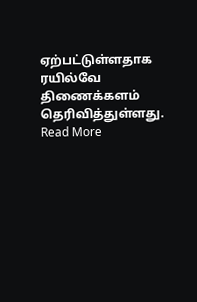ஏற்பட்டுள்ளதாக ரயில்வே திணைக்களம் தெரிவித்துள்ளது. Read More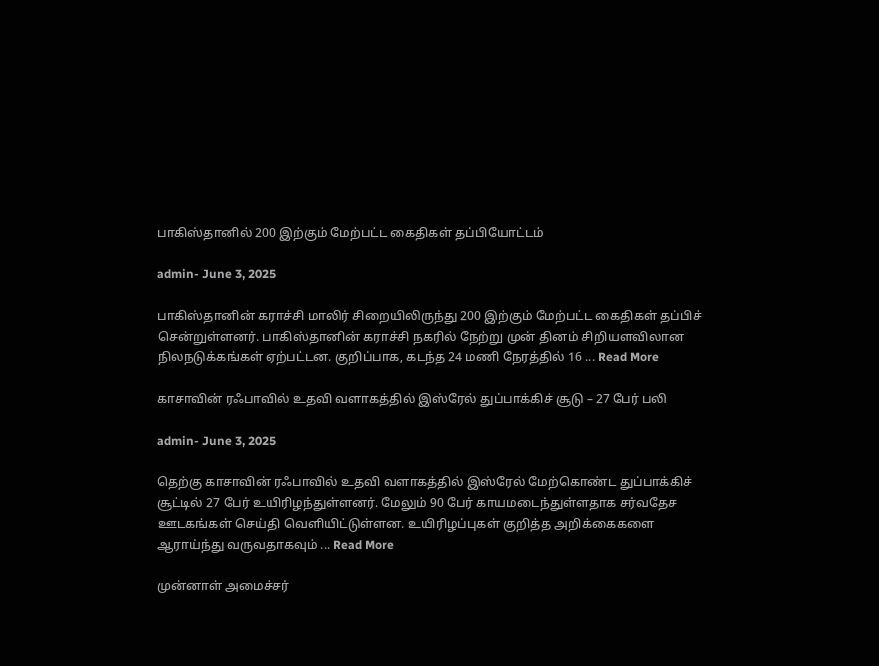பாகிஸ்தானில் 200 இற்கும் மேற்பட்ட கைதிகள் தப்பியோட்டம்

admin- June 3, 2025

பாகிஸ்தானின் கராச்சி மாலிர் சிறையிலிருந்து 200 இற்கும் மேற்பட்ட கைதிகள் தப்பிச் சென்றுள்ளனர். பாகிஸ்தானின் கராச்சி நகரில் நேற்று முன் தினம் சிறியளவிலான நிலநடுக்கங்கள் ஏற்பட்டன. குறிப்பாக, கடந்த 24 மணி நேரத்தில் 16 ... Read More

காசாவின் ரஃபாவில் உதவி வளாகத்தில் இஸ்ரேல் துப்பாக்கிச் சூடு – 27 பேர் பலி

admin- June 3, 2025

தெற்கு காசாவின் ரஃபாவில் உதவி வளாகத்தில் இஸ்ரேல் மேற்கொண்ட துப்பாக்கிச் சூட்டில் 27 பேர் உயிரிழந்துள்ளனர். மேலும் 90 பேர் காயமடைந்துள்ளதாக சர்வதேச ஊடகங்கள் செய்தி வெளியிட்டுள்ளன. உயிரிழப்புகள் குறித்த அறிக்கைகளை ஆராய்ந்து வருவதாகவும் ... Read More

முன்னாள் அமைச்சர்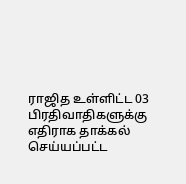ராஜித உள்ளிட்ட 03 பிரதிவாதிகளுக்கு எதிராக தாக்கல் செய்யப்பட்ட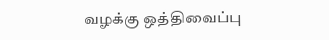வழக்கு ஒத்திவைப்பு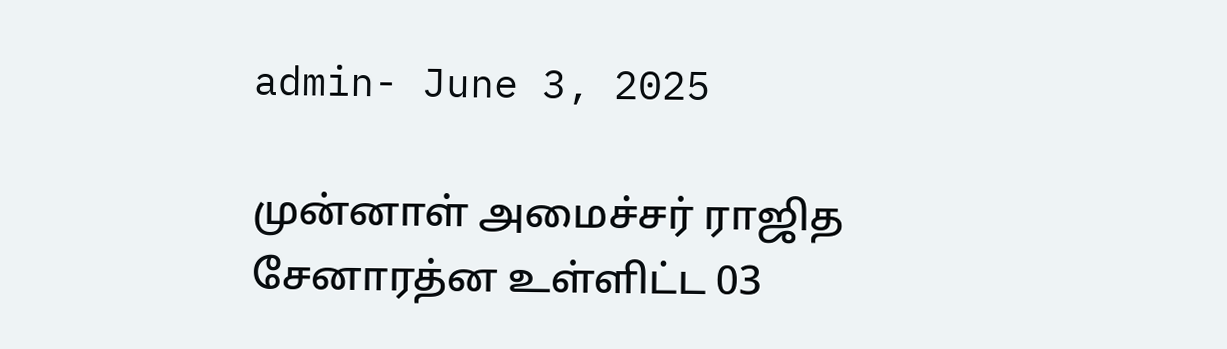admin- June 3, 2025

முன்னாள் அமைச்சர் ராஜித சேனாரத்ன உள்ளிட்ட 03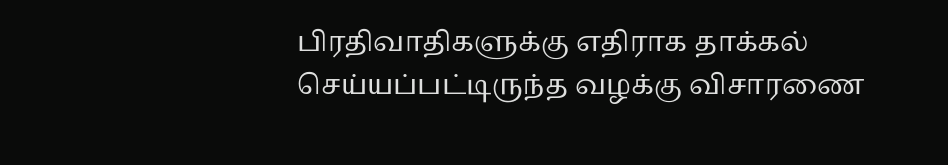பிரதிவாதிகளுக்கு எதிராக தாக்கல் செய்யப்பட்டிருந்த வழக்கு விசாரணை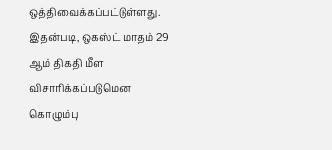ஒத்திவைக்கப்பட்டுள்ளது. இதன்படி, ஒகஸ்ட் மாதம் 29 ஆம் திகதி மீள விசாரிக்கப்படுமென கொழும்பு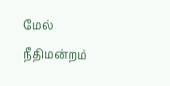மேல் நீதிமன்றம்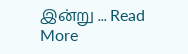இன்று ... Read More